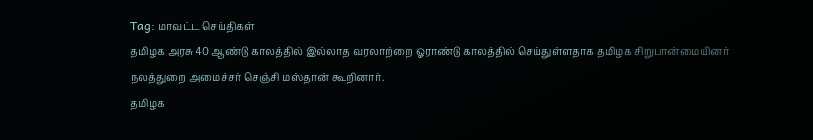Tag: மாவட்ட செய்திகள்
தமிழக அரசு 40 ஆண்டு காலத்தில் இல்லாத வரலாற்றை ஓராண்டு காலத்தில் செய்துள்ளதாக தமிழக சிறுபான்மையினர் நலத்துறை அமைச்சர் செஞ்சி மஸ்தான் கூறினார்.
தமிழக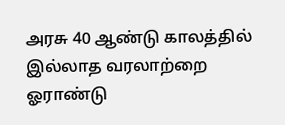அரசு 40 ஆண்டு காலத்தில் இல்லாத வரலாற்றை ஓராண்டு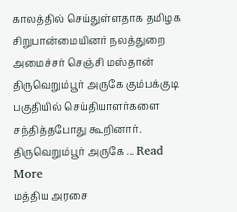காலத்தில் செய்துள்ளதாக தமிழக சிறுபான்மையினர் நலத்துறை அமைச்சர் செஞ்சி மஸ்தான் திருவெறும்பூர் அருகே கும்பக்குடி பகுதியில் செய்தியாளர்களை சந்தித்தபோது கூறினார். திருவெறும்பூர் அருகே ... Read More
மத்திய அரசை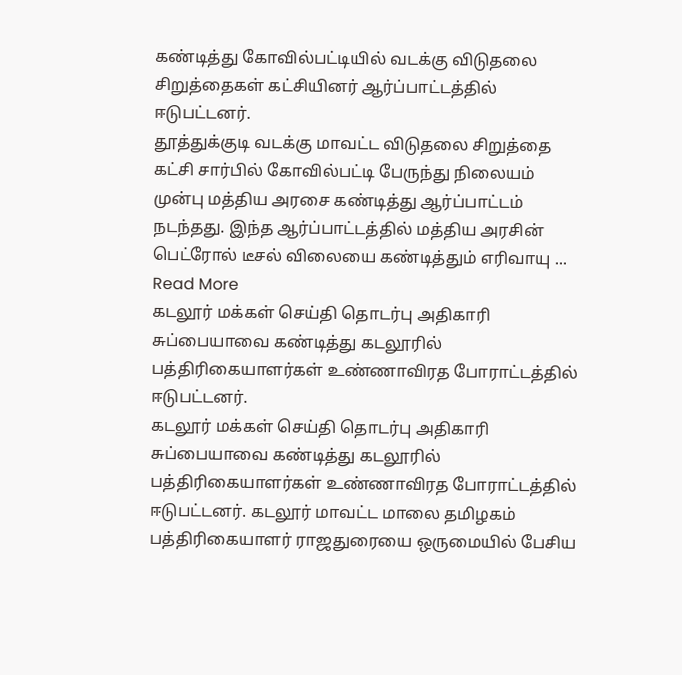கண்டித்து கோவில்பட்டியில் வடக்கு விடுதலை சிறுத்தைகள் கட்சியினர் ஆர்ப்பாட்டத்தில் ஈடுபட்டனர்.
தூத்துக்குடி வடக்கு மாவட்ட விடுதலை சிறுத்தை கட்சி சார்பில் கோவில்பட்டி பேருந்து நிலையம் முன்பு மத்திய அரசை கண்டித்து ஆர்ப்பாட்டம் நடந்தது. இந்த ஆர்ப்பாட்டத்தில் மத்திய அரசின் பெட்ரோல் டீசல் விலையை கண்டித்தும் எரிவாயு ... Read More
கடலூர் மக்கள் செய்தி தொடர்பு அதிகாரி சுப்பையாவை கண்டித்து கடலூரில் பத்திரிகையாளர்கள் உண்ணாவிரத போராட்டத்தில் ஈடுபட்டனர்.
கடலூர் மக்கள் செய்தி தொடர்பு அதிகாரி சுப்பையாவை கண்டித்து கடலூரில் பத்திரிகையாளர்கள் உண்ணாவிரத போராட்டத்தில் ஈடுபட்டனர். கடலூர் மாவட்ட மாலை தமிழகம் பத்திரிகையாளர் ராஜதுரையை ஒருமையில் பேசிய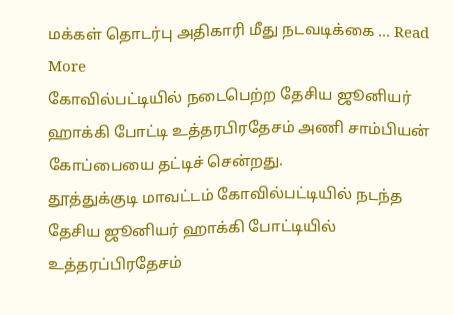மக்கள் தொடர்பு அதிகாரி மீது நடவடிக்கை ... Read More
கோவில்பட்டியில் நடைபெற்ற தேசிய ஜூனியர் ஹாக்கி போட்டி உத்தரபிரதேசம் அணி சாம்பியன் கோப்பையை தட்டிச் சென்றது.
தூத்துக்குடி மாவட்டம் கோவில்பட்டியில் நடந்த தேசிய ஜூனியர் ஹாக்கி போட்டியில் உத்தரப்பிரதேசம்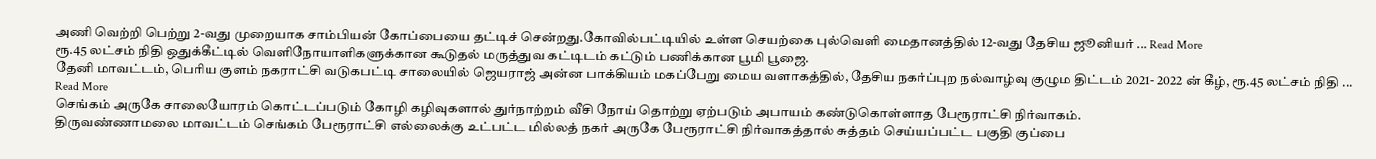அணி வெற்றி பெற்று 2-வது முறையாக சாம்பியன் கோப்பையை தட்டிச் சென்றது.கோவில்பட்டியில் உள்ள செயற்கை புல்வெளி மைதானத்தில் 12-வது தேசிய ஜூனியர் ... Read More
ரூ.45 லட்சம் நிதி ஒதுக்கீட்டில் வெளிநோயாளிகளுக்கான கூடுதல் மருத்துவ கட்டிடம் கட்டும் பணிக்கான பூமி பூஜை.
தேனி மாவட்டம், பெரிய குளம் நகராட்சி வடுகபட்டி சாலையில் ஜெயராஜ் அன்ன பாக்கியம் மகப்பேறு மைய வளாகத்தில், தேசிய நகர்ப்புற நல்வாழ்வு குழும திட்டம் 2021- 2022 ன் கீழ், ரூ.45 லட்சம் நிதி ... Read More
செங்கம் அருகே சாலையோரம் கொட்டப்படும் கோழி கழிவுகளால் துர்நாற்றம் வீசி நோய் தொற்று ஏற்படும் அபாயம் கண்டுகொள்ளாத பேரூராட்சி நிர்வாகம்.
திருவண்ணாமலை மாவட்டம் செங்கம் பேரூராட்சி எல்லைக்கு உட்பட்ட மில்லத் நகர் அருகே பேரூராட்சி நிர்வாகத்தால் சுத்தம் செய்யப்பட்ட பகுதி குப்பை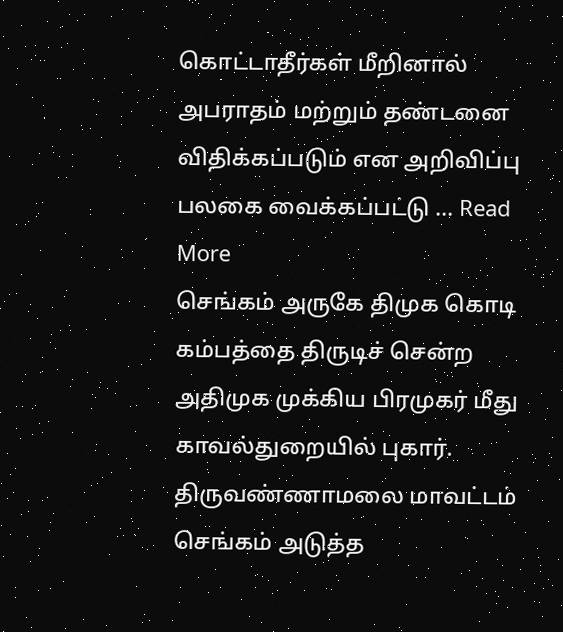கொட்டாதீர்கள் மீறினால் அபராதம் மற்றும் தண்டனை விதிக்கப்படும் என அறிவிப்பு பலகை வைக்கப்பட்டு ... Read More
செங்கம் அருகே திமுக கொடி கம்பத்தை திருடிச் சென்ற அதிமுக முக்கிய பிரமுகர் மீது காவல்துறையில் புகார்.
திருவண்ணாமலை மாவட்டம் செங்கம் அடுத்த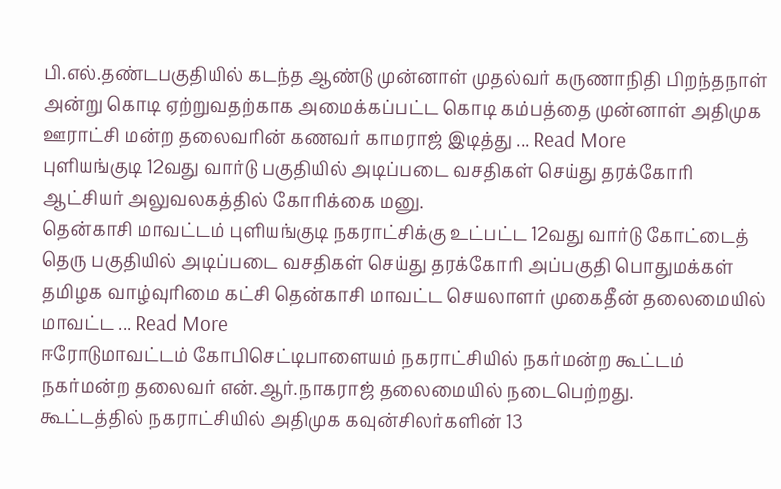பி.எல்.தண்டபகுதியில் கடந்த ஆண்டு முன்னாள் முதல்வர் கருணாநிதி பிறந்தநாள் அன்று கொடி ஏற்றுவதற்காக அமைக்கப்பட்ட கொடி கம்பத்தை முன்னாள் அதிமுக ஊராட்சி மன்ற தலைவரின் கணவர் காமராஜ் இடித்து ... Read More
புளியங்குடி 12வது வார்டு பகுதியில் அடிப்படை வசதிகள் செய்து தரக்கோரி ஆட்சியர் அலுவலகத்தில் கோரிக்கை மனு.
தென்காசி மாவட்டம் புளியங்குடி நகராட்சிக்கு உட்பட்ட 12வது வார்டு கோட்டைத் தெரு பகுதியில் அடிப்படை வசதிகள் செய்து தரக்கோரி அப்பகுதி பொதுமக்கள் தமிழக வாழ்வுரிமை கட்சி தென்காசி மாவட்ட செயலாளர் முகைதீன் தலைமையில் மாவட்ட ... Read More
ஈரோடுமாவட்டம் கோபிசெட்டிபாளையம் நகராட்சியில் நகர்மன்ற கூட்டம் நகர்மன்ற தலைவர் என்.ஆர்.நாகராஜ் தலைமையில் நடைபெற்றது.
கூட்டத்தில் நகராட்சியில் அதிமுக கவுன்சிலர்களின் 13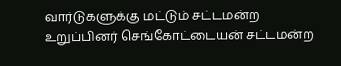வார்டுகளுக்கு மட்டும் சட்டமன்ற உறுப்பினர் செங்கோட்டையன் சட்டமன்ற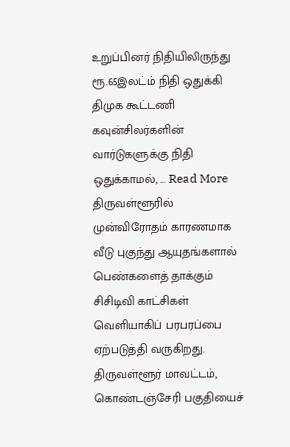உறுப்பினர் நிதியிலிருந்து ரூ.65இலட்ம் நிதி ஒதுக்கி திமுக கூட்டணி கவுன்சிலர்களின் வார்டுகளுக்கு நிதி ஒதுக்காமல், ... Read More
திருவள்ளூரில் முன்விரோதம் காரணமாக வீடு புகுந்து ஆயுதங்களால் பெண்களைத் தாக்கும் சிசிடிவி காட்சிகள் வெளியாகிப் பரபரப்பை ஏற்படுத்தி வருகிறது.
திருவள்ளூர் மாவட்டம், கொண்டஞ்சேரி பகுதியைச்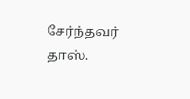சேர்ந்தவர் தாஸ்.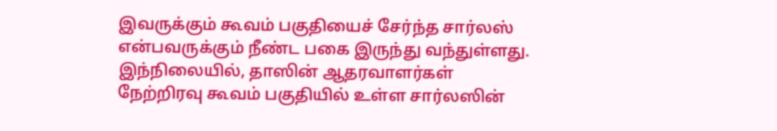இவருக்கும் கூவம் பகுதியைச் சேர்ந்த சார்லஸ் என்பவருக்கும் நீண்ட பகை இருந்து வந்துள்ளது. இந்நிலையில், தாஸின் ஆதரவாளர்கள் நேற்றிரவு கூவம் பகுதியில் உள்ள சார்லஸின்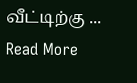வீட்டிற்கு ... Read More